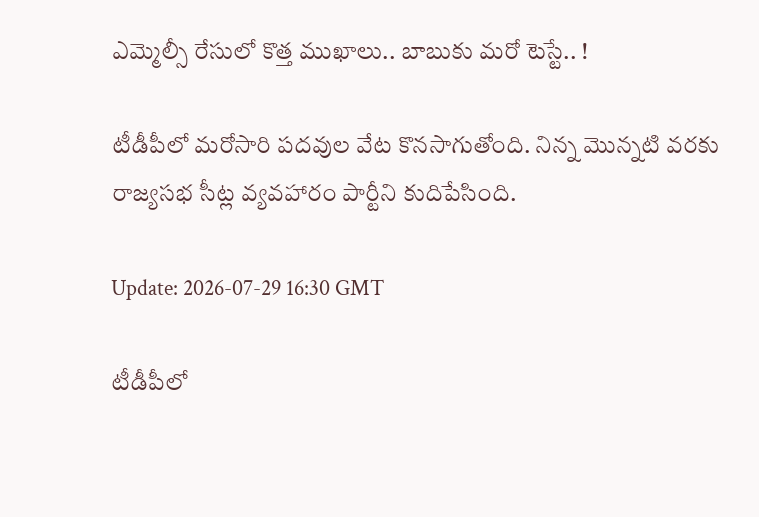ఎమ్మెల్సీ రేసులో కొత్త ముఖాలు.. బాబుకు మ‌రో టెస్టే.. !

టీడీపీలో మ‌రోసారి ప‌ద‌వుల వేట కొన‌సాగుతోంది. నిన్న మొన్న‌టి వ‌ర‌కు రాజ్య‌సభ సీట్ల వ్య‌వ‌హారం పార్టీని కుదిపేసింది.

Update: 2026-07-29 16:30 GMT

టీడీపీలో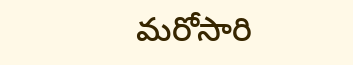మ‌రోసారి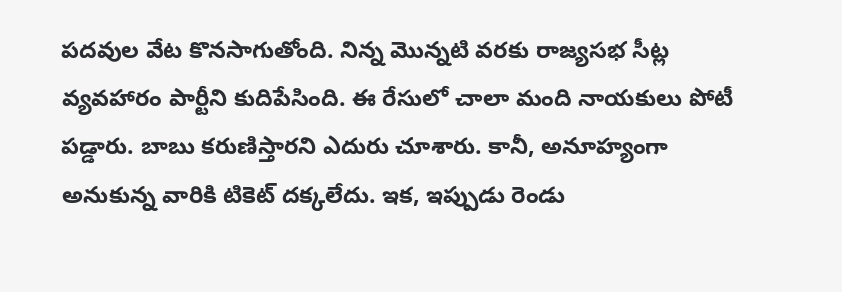ప‌ద‌వుల వేట కొన‌సాగుతోంది. నిన్న మొన్న‌టి వ‌ర‌కు రాజ్య‌సభ సీట్ల వ్య‌వ‌హారం పార్టీని కుదిపేసింది. ఈ రేసులో చాలా మంది నాయ‌కులు పోటీ ప‌డ్డారు. బాబు క‌రుణిస్తార‌ని ఎదురు చూశారు. కానీ, అనూహ్యంగా అనుకున్న వారికి టికెట్ ద‌క్క‌లేదు. ఇక‌, ఇప్పుడు రెండు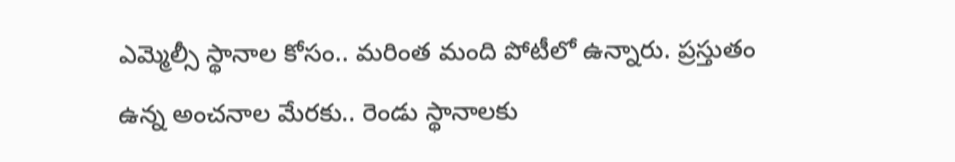ఎమ్మెల్సీ స్థానాల కోసం.. మ‌రింత మంది పోటీలో ఉన్నారు. ప్ర‌స్తుతం ఉన్న అంచ‌నాల మేర‌కు.. రెండు స్థానాల‌కు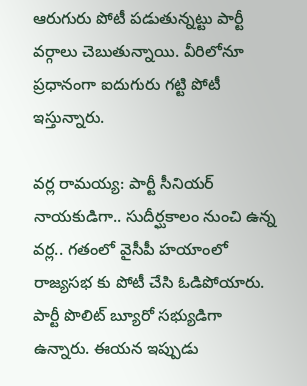ఆరుగురు పోటీ ప‌డుతున్న‌ట్టు పార్టీ వ‌ర్గాలు చెబుతున్నాయి. వీరిలోనూ ప్ర‌ధానంగా ఐదుగురు గ‌ట్టి పోటీ ఇస్తున్నారు.

వ‌ర్ల రామ‌య్య‌: పార్టీ సీనియ‌ర్ నాయ‌కుడిగా.. సుదీర్ఘ‌కాలం నుంచి ఉన్న వ‌ర్ల‌.. గ‌తంలో వైసీపీ హ‌యాంలో రాజ్య‌స‌భ కు పోటీ చేసి ఓడిపోయారు. పార్టీ పొలిట్ బ్యూరో స‌భ్యుడిగా ఉన్నారు. ఈయ‌న ఇప్పుడు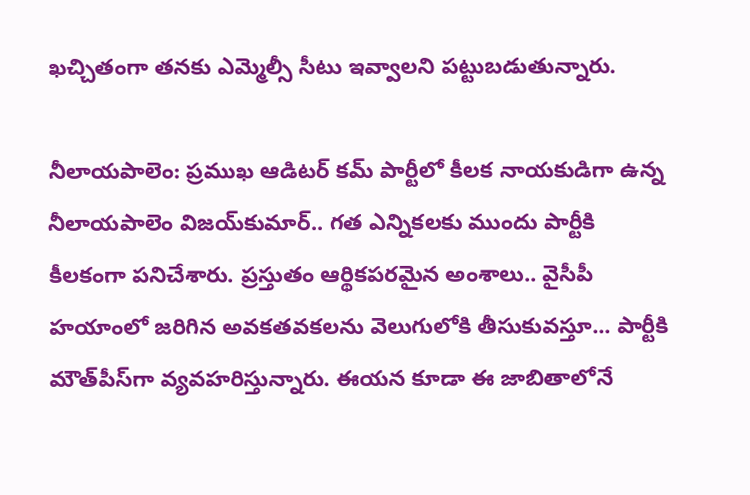ఖ‌చ్చితంగా త‌న‌కు ఎమ్మెల్సీ సీటు ఇవ్వాల‌ని ప‌ట్టుబ‌డుతున్నారు.

నీలాయ‌పాలెం: ప్ర‌ముఖ ఆడిట‌ర్ క‌మ్ పార్టీలో కీల‌క నాయ‌కుడిగా ఉన్న నీలాయ‌పాలెం విజ‌య్‌కుమార్‌.. గ‌త ఎన్నిక‌ల‌కు ముందు పార్టీకి కీల‌కంగా ప‌నిచేశారు. ప్ర‌స్తుతం ఆర్థిక‌ప‌ర‌మైన అంశాలు.. వైసీపీ హ‌యాంలో జ‌రిగిన అవ‌క‌త‌వ‌క‌ల‌ను వెలుగులోకి తీసుకువ‌స్తూ... పార్టీకి మౌత్‌పీస్‌గా వ్య‌వ‌హ‌రిస్తున్నారు. ఈయ‌న కూడా ఈ జాబితాలోనే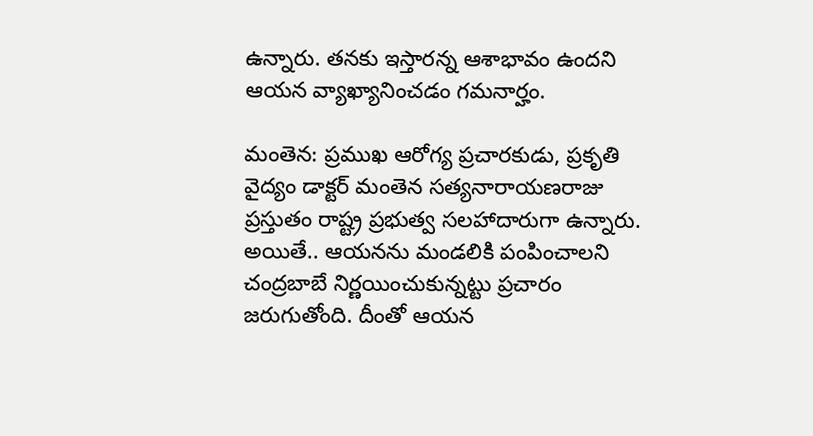ఉన్నారు. త‌న‌కు ఇస్తార‌న్న ఆశాభావం ఉంద‌ని ఆయ‌న వ్యాఖ్యానించ‌డం గ‌మ‌నార్హం.

మంతెన‌: ప్ర‌ముఖ ఆరోగ్య ప్ర‌చార‌కుడు, ప్ర‌కృతి వైద్యం డాక్ట‌ర్ మంతెన స‌త్య‌నారాయ‌ణ‌రాజు ప్ర‌స్తుతం రాష్ట్ర ప్ర‌భుత్వ స‌ల‌హాదారుగా ఉన్నారు. అయితే.. ఆయ‌న‌ను మండ‌లికి పంపించాల‌ని చంద్ర‌బాబే నిర్ణ‌యించుకున్నట్టు ప్ర‌చారం జ‌రుగుతోంది. దీంతో ఆయ‌న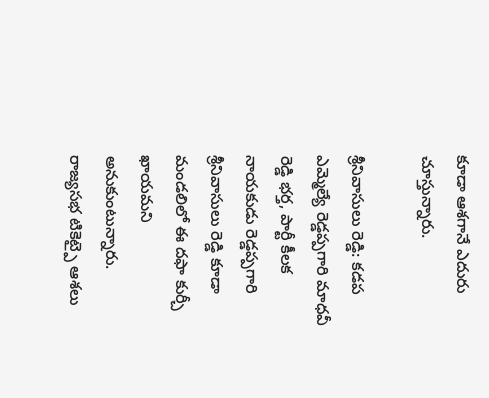కూడా ఆశ‌గానే ఎదురు చూస్తున్నారు.

శ్రీనివాసులు రెడ్డి: క‌డప ఎమ్మెల్యే రెడ్డ‌ప్ప‌గారి మాధ‌వీ రెడ్డి భ‌ర్త‌, పార్టీ కీల‌క నాయ‌కుడు రెడ్డ‌ప్ప‌గారి శ్రీనివాసులు రెడ్డి కూడా మండ‌లిలో ఈ ద‌ఫా కుర్చీ ఖాయ‌మ‌ని అనుకుంటున్నారు. రాజ్య‌స‌భ టికెట్పై ఆశ‌లు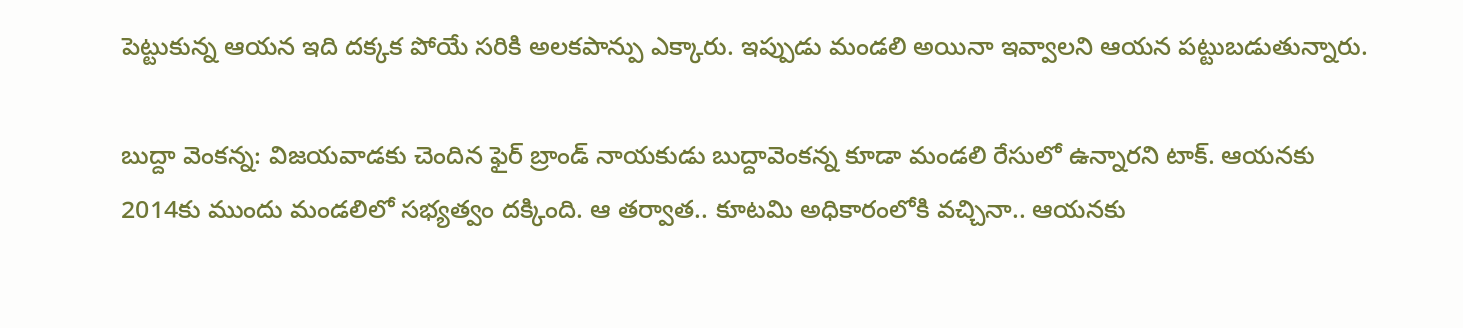పెట్టుకున్న ఆయ‌న ఇది ద‌క్క‌క పోయే స‌రికి అల‌క‌పాన్పు ఎక్కారు. ఇప్పుడు మండ‌లి అయినా ఇవ్వాల‌ని ఆయ‌న ప‌ట్టుబ‌డుతున్నారు.

బుద్దా వెంక‌న్న‌: విజ‌య‌వాడ‌కు చెందిన ఫైర్ బ్రాండ్ నాయ‌కుడు బుద్దావెంక‌న్న కూడా మండ‌లి రేసులో ఉన్నారని టాక్‌. ఆయ‌న‌కు 2014కు ముందు మండ‌లిలో స‌భ్య‌త్వం ద‌క్కింది. ఆ త‌ర్వాత‌.. కూట‌మి అధికారంలోకి వ‌చ్చినా.. ఆయ‌న‌కు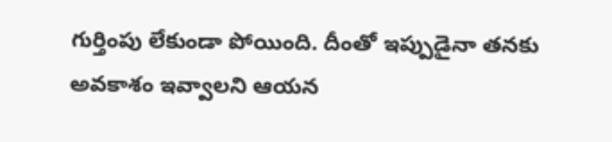గుర్తింపు లేకుండా పోయింది. దీంతో ఇప్పుడైనా త‌న‌కు అవ‌కాశం ఇవ్వాల‌ని ఆయ‌న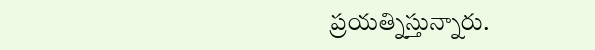ప్ర‌య‌త్నిస్తున్నారు.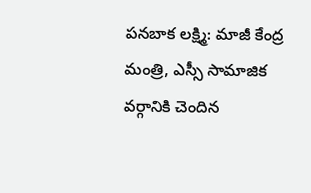ప‌న‌బాక ల‌క్ష్మి: మాజీ కేంద్ర మంత్రి, ఎస్సీ సామాజిక వ‌ర్గానికి చెందిన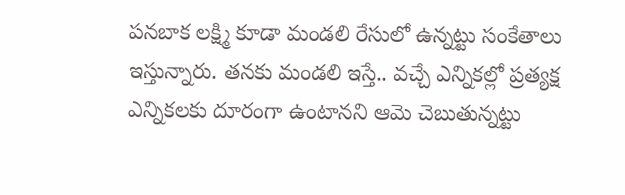ప‌న‌బాక ల‌క్ష్మి కూడా మండ‌లి రేసులో ఉన్న‌ట్టు సంకేతాలు ఇస్తున్నారు. త‌న‌కు మండ‌లి ఇస్తే.. వ‌చ్చే ఎన్నిక‌ల్లో ప్ర‌త్య‌క్ష ఎన్నిక‌ల‌కు దూరంగా ఉంటాన‌ని ఆమె చెబుతున్న‌ట్టు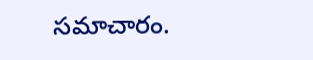స‌మాచారం.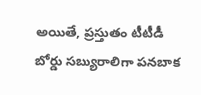అయితే, ప్ర‌స్తుతం టీటీడీ బోర్డు స‌బ్యురాలిగా ప‌న‌బాక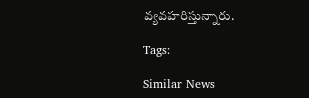వ్య‌వ‌హ‌రిస్తున్నారు.

Tags:

Similar News